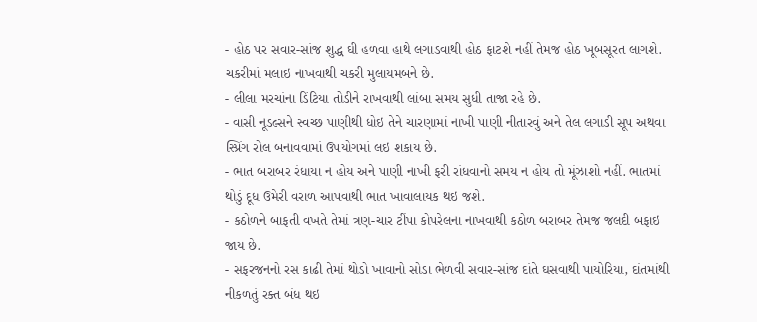- હોઠ પર સવાર-સાંજ શુદ્ધ ઘી હળવા હાથે લગાડવાથી હોઠ ફાટશે નહીં તેમજ હોઠ ખૂબસૂરત લાગશે.
ચકરીમાં મલાઇ નાખવાથી ચકરી મુલાયમબને છે.
- લીલા મરચાંના ડિંટિયા તોડીને રાખવાથી લાંબા સમય સુધી તાજા રહે છે.
- વાસી નૂડલ્સને સ્વચ્છ પાણીથી ધોઇ તેને ચારણામાં નાખી પાણી નીતારવું અને તેલ લગાડી સૂપ અથવા સ્પ્રિંગ રોલ બનાવવામાં ઉપયોગમાં લઇ શકાય છે.
- ભાત બરાબર રંધાયા ન હોય અને પાણી નાખી ફરી રાંધવાનો સમય ન હોય તો મૂંઝાશો નહીં. ભાતમાં થોડું દૂધ ઉમેરી વરાળ આપવાથી ભાત ખાવાલાયક થઇ જશે.
- કઠોળને બાફતી વખતે તેમાં ત્રણ-ચાર ટીંપા કોપરેલના નાખવાથી કઠોળ બરાબર તેમજ જલદી બફાઇ જાય છે.
- સફરજનનો રસ કાઢી તેમાં થોડો ખાવાનો સોડા ભેળવી સવાર-સાંજ દાંતે ઘસવાથી પાયોરિયા, દાંતમાંથી નીકળતું રક્ત બંધ થઇ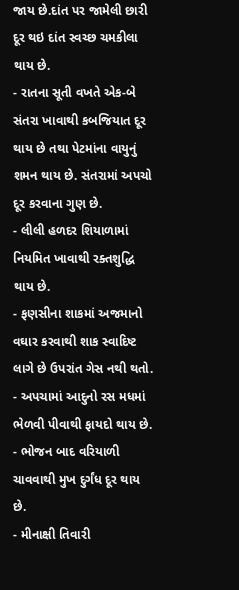જાય છે.દાંત પર જામેલી છારી દૂર થઇ દાંત સ્વચ્છ ચમકીલા થાય છે.
- રાતના સૂતી વખતે એક-બે સંતરા ખાવાથી કબજિયાત દૂર થાય છે તથા પેટમાંના વાયુનું શમન થાય છે. સંતરામાં અપચો દૂર કરવાના ગુણ છે.
- લીલી હળદર શિયાળામાં નિયમિત ખાવાથી રક્તશુદ્ધિ થાય છે.
- ફણસીના શાકમાં અજમાનો વઘાર કરવાથી શાક સ્વાદિષ્ટ લાગે છે ઉપરાંત ગેસ નથી થતો.
- અપચામાં આદુનો રસ મધમાં ભેળવી પીવાથી ફાયદો થાય છે.
- ભોજન બાદ વરિયાળી ચાવવાથી મુખ દુર્ગંધ દૂર થાય છે.
- મીનાક્ષી તિવારી